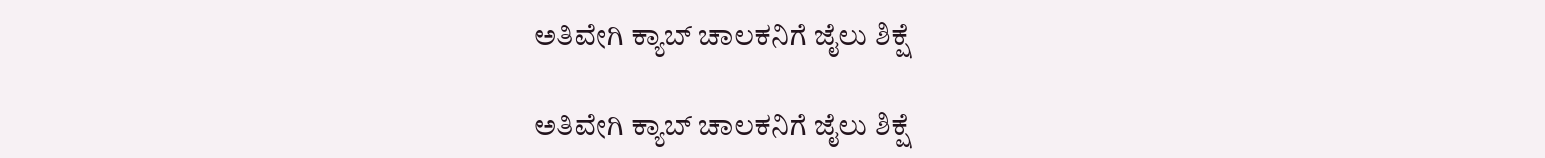ಅತಿವೇಗಿ ಕ್ಯಾಬ್ ಚಾಲಕನಿಗೆ ಜೈಲು ಶಿಕ್ಷೆ

ಅತಿವೇಗಿ ಕ್ಯಾಬ್ ಚಾಲಕನಿಗೆ ಜೈಲು ಶಿಕ್ಷೆ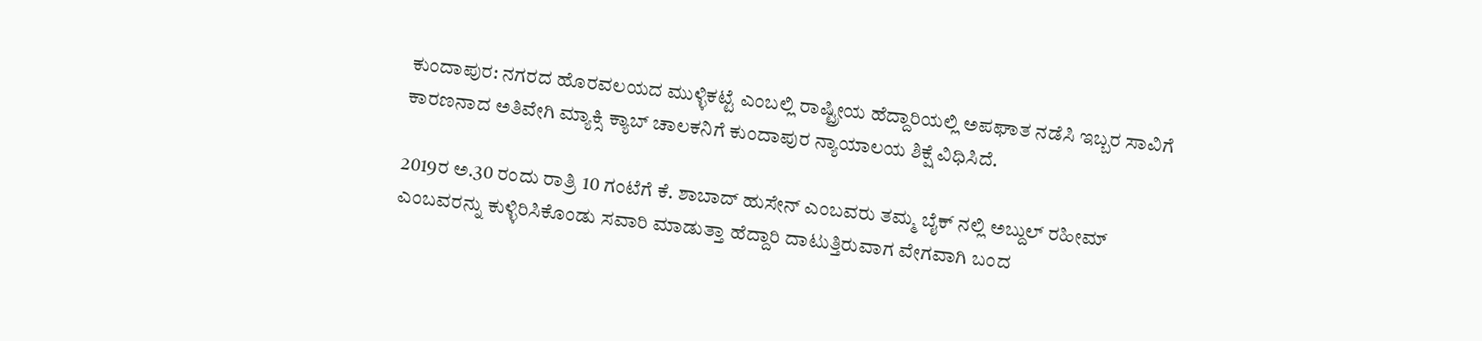ಕುಂದಾಪುರ: ನಗರದ ಹೊರವಲಯದ ಮುಳ್ಳಿಕಟ್ಟೆ ಎಂಬಲ್ಲಿ ರಾಷ್ಟ್ರೀಯ ಹೆದ್ದಾರಿಯಲ್ಲಿ ಅಪಘಾತ ನಡೆಸಿ ಇಬ್ಬರ ಸಾವಿಗೆ  ಕಾರಣನಾದ ಅತಿವೇಗಿ ಮ್ಯಾಕ್ಸಿ ಕ್ಯಾಬ್ ಚಾಲಕನಿಗೆ ಕುಂದಾಪುರ ನ್ಯಾಯಾಲಯ ಶಿಕ್ಷೆ ವಿಧಿಸಿದೆ.

2019ರ ಅ.30 ರಂದು ರಾತ್ರಿ 10 ಗಂಟೆಗೆ ಕೆ. ಶಾಬಾದ್ ಹುಸೇನ್ ಎಂಬವರು ತಮ್ಮ ಬೈಕ್ ನಲ್ಲಿ ಅಬ್ದುಲ್ ರಹೀಮ್ ಎಂಬವರನ್ನು ಕುಳ್ಳಿರಿಸಿಕೊಂಡು ಸವಾರಿ ಮಾಡುತ್ತಾ ಹೆದ್ದಾರಿ ದಾಟುತ್ತಿರುವಾಗ ವೇಗವಾಗಿ ಬಂದ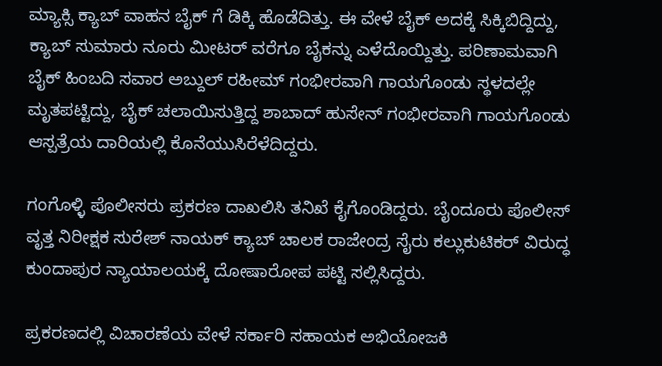ಮ್ಯಾಕ್ಸಿ ಕ್ಯಾಬ್ ವಾಹನ ಬೈಕ್ ಗೆ ಡಿಕ್ಕಿ ಹೊಡೆದಿತ್ತು. ಈ ವೇಳೆ ಬೈಕ್ ಅದಕ್ಕೆ ಸಿಕ್ಕಿಬಿದ್ದಿದ್ದು, ಕ್ಯಾಬ್ ಸುಮಾರು ನೂರು ಮೀಟರ್ ವರೆಗೂ ಬೈಕನ್ನು ಎಳೆದೊಯ್ದಿತ್ತು. ಪರಿಣಾಮವಾಗಿ ಬೈಕ್ ಹಿಂಬದಿ ಸವಾರ ಅಬ್ದುಲ್ ರಹೀಮ್ ಗಂಭೀರವಾಗಿ ಗಾಯಗೊಂಡು ಸ್ಥಳದಲ್ಲೇ ಮೃತಪಟ್ಟಿದ್ದು, ಬೈಕ್ ಚಲಾಯಿಸುತ್ತಿದ್ದ ಶಾಬಾದ್ ಹುಸೇನ್ ಗಂಭೀರವಾಗಿ ಗಾಯಗೊಂಡು ಆಸ್ಪತ್ರೆಯ ದಾರಿಯಲ್ಲಿ ಕೊನೆಯುಸಿರೆಳೆದಿದ್ದರು.

ಗಂಗೊಳ್ಳಿ ಪೊಲೀಸರು ಪ್ರಕರಣ ದಾಖಲಿಸಿ ತನಿಖೆ ಕೈಗೊಂಡಿದ್ದರು. ಬೈಂದೂರು ಪೊಲೀಸ್ ವೃತ್ತ ನಿರೀಕ್ಷಕ ಸುರೇಶ್ ನಾಯಕ್ ಕ್ಯಾಬ್ ಚಾಲಕ ರಾಜೇಂದ್ರ ಸೈರು ಕಲ್ಲುಕುಟಿಕರ್ ವಿರುದ್ಧ ಕುಂದಾಪುರ ನ್ಯಾಯಾಲಯಕ್ಕೆ ದೋಷಾರೋಪ ಪಟ್ಟಿ ಸಲ್ಲಿಸಿದ್ದರು.

ಪ್ರಕರಣದಲ್ಲಿ ವಿಚಾರಣೆಯ ವೇಳೆ ಸರ್ಕಾರಿ ಸಹಾಯಕ ಅಭಿಯೋಜಕಿ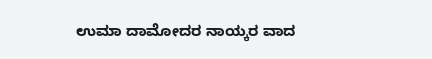ಉಮಾ ದಾಮೋದರ ನಾಯ್ಕರ ವಾದ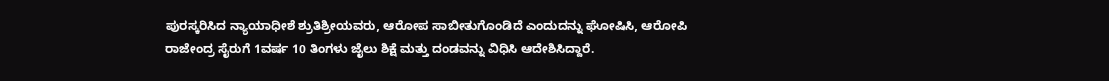ಪುರಸ್ಕರಿಸಿದ ನ್ಯಾಯಾಧೀಶೆ ಶ್ರುತಿಶ್ರೀಯವರು, ಆರೋಪ ಸಾಬೀತುಗೊಂಡಿದೆ ಎಂದುದನ್ನು ಘೋಷಿಸಿ, ಆರೋಪಿ ರಾಜೇಂದ್ರ ಸೈರುಗೆ 1ವರ್ಷ 10 ತಿಂಗಳು ಜೈಲು ಶಿಕ್ಷೆ ಮತ್ತು ದಂಡವನ್ನು ವಿಧಿಸಿ ಆದೇಶಿಸಿದ್ದಾರೆ.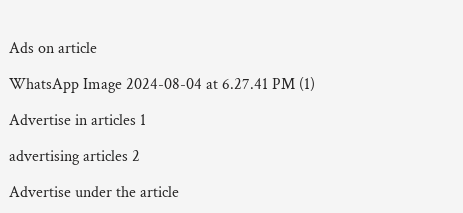Ads on article

WhatsApp Image 2024-08-04 at 6.27.41 PM (1)

Advertise in articles 1

advertising articles 2

Advertise under the article